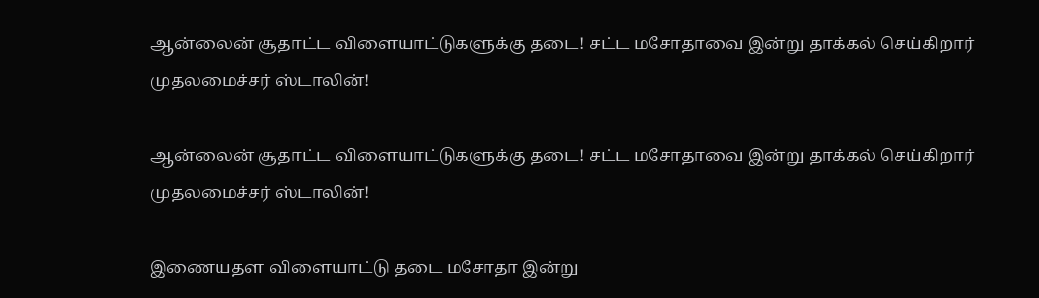ஆன்லைன் சூதாட்ட விளையாட்டுகளுக்கு தடை! சட்ட மசோதாவை இன்று தாக்கல் செய்கிறார் முதலமைச்சர் ஸ்டாலின்!

ஆன்லைன் சூதாட்ட விளையாட்டுகளுக்கு தடை! சட்ட மசோதாவை இன்று தாக்கல் செய்கிறார் முதலமைச்சர் ஸ்டாலின்!

இணையதள விளையாட்டு தடை மசோதா இன்று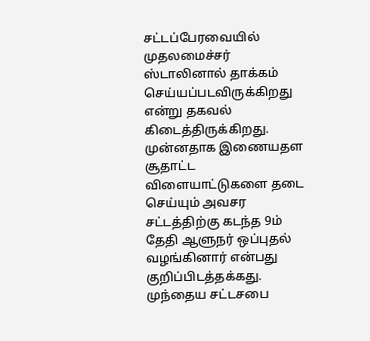சட்டப்பேரவையில் முதலமைச்சர் ஸ்டாலினால் தாக்கம் செய்யப்படவிருக்கிறது என்று தகவல் கிடைத்திருக்கிறது. முன்னதாக இணையதள சூதாட்ட விளையாட்டுகளை தடை செய்யும் அவசர சட்டத்திற்கு கடந்த 9ம் தேதி ஆளுநர் ஒப்புதல் வழங்கினார் என்பது குறிப்பிடத்தக்கது. முந்தைய சட்டசபை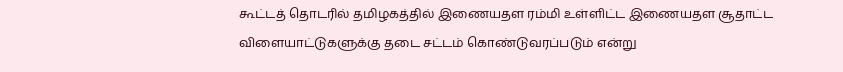கூட்டத் தொடரில் தமிழகத்தில் இணையதள ரம்மி உள்ளிட்ட இணையதள சூதாட்ட விளையாட்டுகளுக்கு தடை சட்டம் கொண்டுவரப்படும் என்று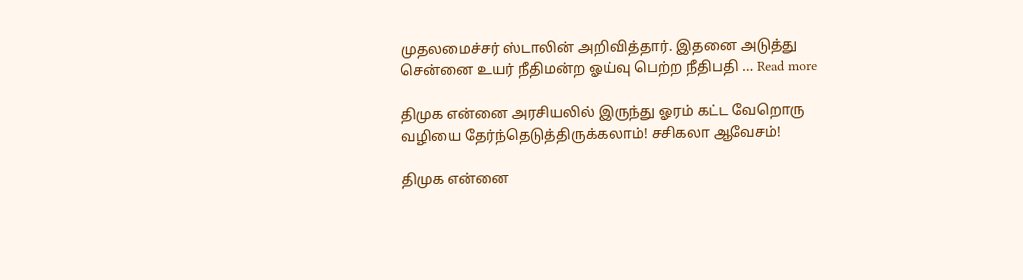முதலமைச்சர் ஸ்டாலின் அறிவித்தார். இதனை அடுத்து சென்னை உயர் நீதிமன்ற ஓய்வு பெற்ற நீதிபதி … Read more

திமுக என்னை அரசியலில் இருந்து ஓரம் கட்ட வேறொரு வழியை தேர்ந்தெடுத்திருக்கலாம்! சசிகலா ஆவேசம்!

திமுக என்னை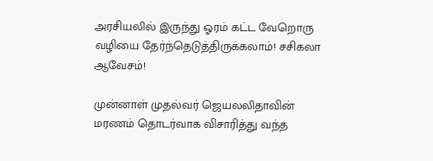அரசியலில் இருந்து ஓரம் கட்ட வேறொரு வழியை தேர்ந்தெடுத்திருக்கலாம்! சசிகலா ஆவேசம்!

முன்னாள் முதல்வர் ஜெயலலிதாவின் மரணம் தொடர்வாக விசாரித்து வந்த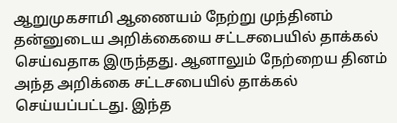ஆறுமுகசாமி ஆணையம் நேற்று முந்தினம் தன்னுடைய அறிக்கையை சட்டசபையில் தாக்கல் செய்வதாக இருந்தது. ஆனாலும் நேற்றைய தினம் அந்த அறிக்கை சட்டசபையில் தாக்கல் செய்யப்பட்டது. இந்த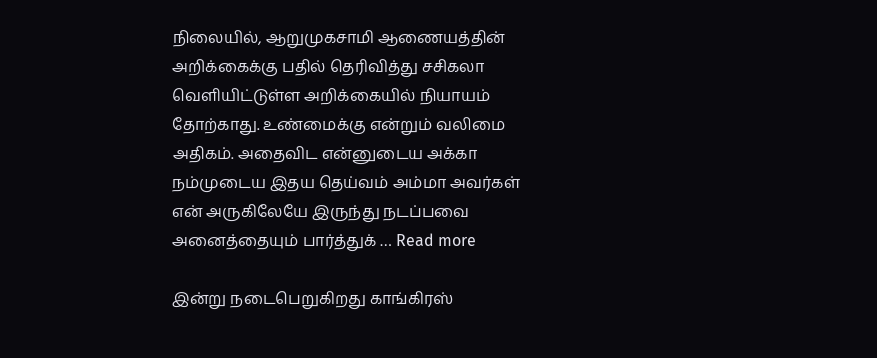நிலையில், ஆறுமுகசாமி ஆணையத்தின் அறிக்கைக்கு பதில் தெரிவித்து சசிகலா வெளியிட்டுள்ள அறிக்கையில் நியாயம் தோற்காது. உண்மைக்கு என்றும் வலிமை அதிகம். அதைவிட என்னுடைய அக்கா நம்முடைய இதய தெய்வம் அம்மா அவர்கள் என் அருகிலேயே இருந்து நடப்பவை அனைத்தையும் பார்த்துக் … Read more

இன்று நடைபெறுகிறது காங்கிரஸ்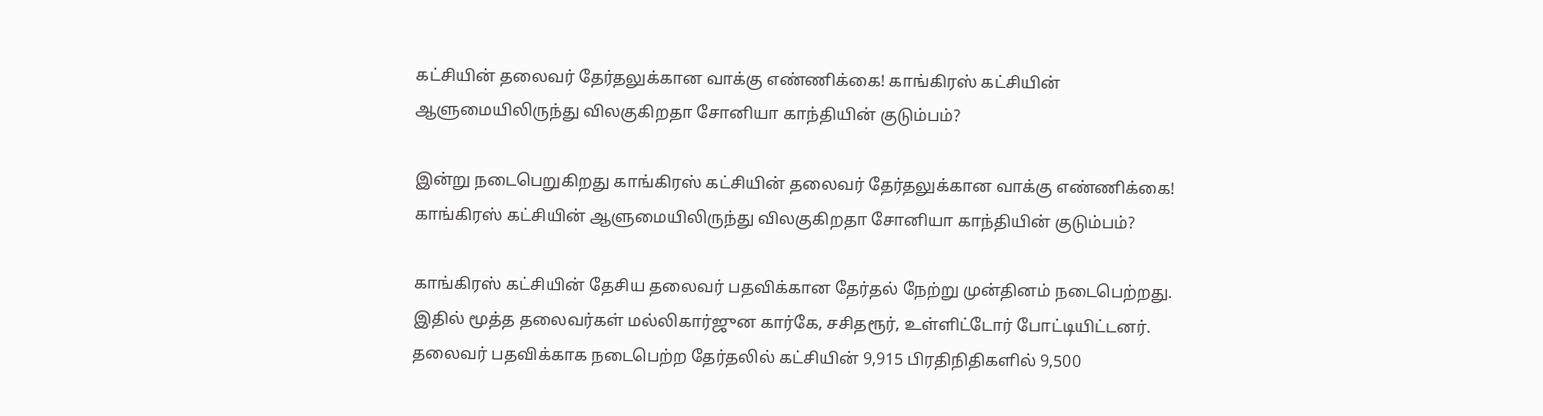கட்சியின் தலைவர் தேர்தலுக்கான வாக்கு எண்ணிக்கை! காங்கிரஸ் கட்சியின் ஆளுமையிலிருந்து விலகுகிறதா சோனியா காந்தியின் குடும்பம்?

இன்று நடைபெறுகிறது காங்கிரஸ் கட்சியின் தலைவர் தேர்தலுக்கான வாக்கு எண்ணிக்கை! காங்கிரஸ் கட்சியின் ஆளுமையிலிருந்து விலகுகிறதா சோனியா காந்தியின் குடும்பம்?

காங்கிரஸ் கட்சியின் தேசிய தலைவர் பதவிக்கான தேர்தல் நேற்று முன்தினம் நடைபெற்றது. இதில் மூத்த தலைவர்கள் மல்லிகார்ஜுன கார்கே, சசிதரூர், உள்ளிட்டோர் போட்டியிட்டனர். தலைவர் பதவிக்காக நடைபெற்ற தேர்தலில் கட்சியின் 9,915 பிரதிநிதிகளில் 9,500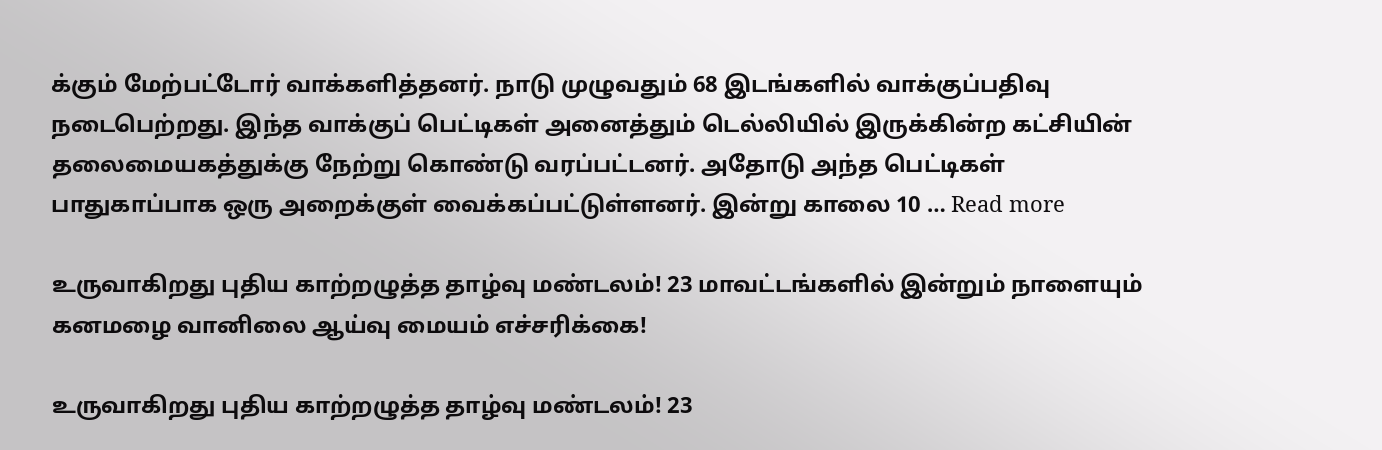க்கும் மேற்பட்டோர் வாக்களித்தனர். நாடு முழுவதும் 68 இடங்களில் வாக்குப்பதிவு நடைபெற்றது. இந்த வாக்குப் பெட்டிகள் அனைத்தும் டெல்லியில் இருக்கின்ற கட்சியின் தலைமையகத்துக்கு நேற்று கொண்டு வரப்பட்டனர். அதோடு அந்த பெட்டிகள் பாதுகாப்பாக ஒரு அறைக்குள் வைக்கப்பட்டுள்ளனர். இன்று காலை 10 … Read more

உருவாகிறது புதிய காற்றழுத்த தாழ்வு மண்டலம்! 23 மாவட்டங்களில் இன்றும் நாளையும் கனமழை வானிலை ஆய்வு மையம் எச்சரிக்கை!

உருவாகிறது புதிய காற்றழுத்த தாழ்வு மண்டலம்! 23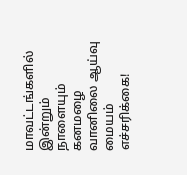மாவட்டங்களில் இன்றும் நாளையும் கனமழை வானிலை ஆய்வு மையம் எச்சரிக்கை!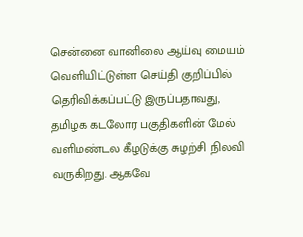சென்னை வானிலை ஆய்வு மையம் வெளியிட்டுள்ள செய்தி குறிப்பில் தெரிவிக்கப்பட்டு இருப்பதாவது, தமிழக கடலோர பகுதிகளின் மேல் வளிமண்டல கீழடுக்கு சுழற்சி நிலவி வருகிறது. ஆகவே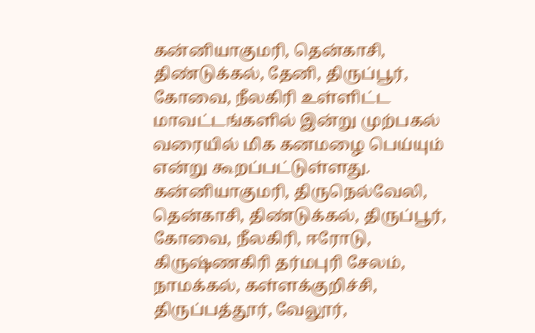கன்னியாகுமரி, தென்காசி, திண்டுக்கல், தேனி, திருப்பூர், கோவை, நீலகிரி உள்ளிட்ட மாவட்டங்களில் இன்று முற்பகல் வரையில் மிக கனமழை பெய்யும் என்று கூறப்பட்டுள்ளது. கன்னியாகுமரி, திருநெல்வேலி, தென்காசி, திண்டுக்கல், திருப்பூர், கோவை, நீலகிரி, ஈரோடு, கிருஷ்ணகிரி தர்மபுரி சேலம், நாமக்கல், கள்ளக்குறிச்சி, திருப்பத்தூர், வேலூர்,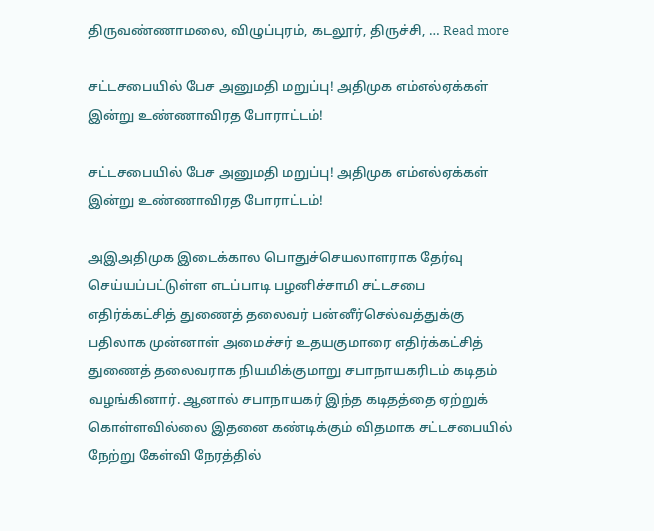திருவண்ணாமலை, விழுப்புரம், கடலூர், திருச்சி, … Read more

சட்டசபையில் பேச அனுமதி மறுப்பு! அதிமுக எம்எல்ஏக்கள் இன்று உண்ணாவிரத போராட்டம்!

சட்டசபையில் பேச அனுமதி மறுப்பு! அதிமுக எம்எல்ஏக்கள் இன்று உண்ணாவிரத போராட்டம்!

அஇஅதிமுக இடைக்கால பொதுச்செயலாளராக தேர்வு செய்யப்பட்டுள்ள எடப்பாடி பழனிச்சாமி சட்டசபை எதிர்க்கட்சித் துணைத் தலைவர் பன்னீர்செல்வத்துக்கு பதிலாக முன்னாள் அமைச்சர் உதயகுமாரை எதிர்க்கட்சித் துணைத் தலைவராக நியமிக்குமாறு சபாநாயகரிடம் கடிதம் வழங்கினார். ஆனால் சபாநாயகர் இந்த கடிதத்தை ஏற்றுக் கொள்ளவில்லை இதனை கண்டிக்கும் விதமாக சட்டசபையில் நேற்று கேள்வி நேரத்தில்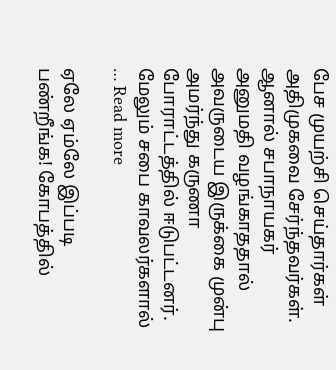பேச முயற்சி செய்தார்கள் அதிமுகவை சேர்ந்தவர்கள். ஆனால் சபாநாயகர் அனுமதி வழங்காததால் அவருடைய இருக்கை முன்பு அமர்ந்து கருணா போராட்டத்தில் ஈடுபட்டனர். மேலும் சபை காவலர்களால் … Read more

ஏலே ஏம்லே இப்படி பண்றீங்க! கோபத்தில்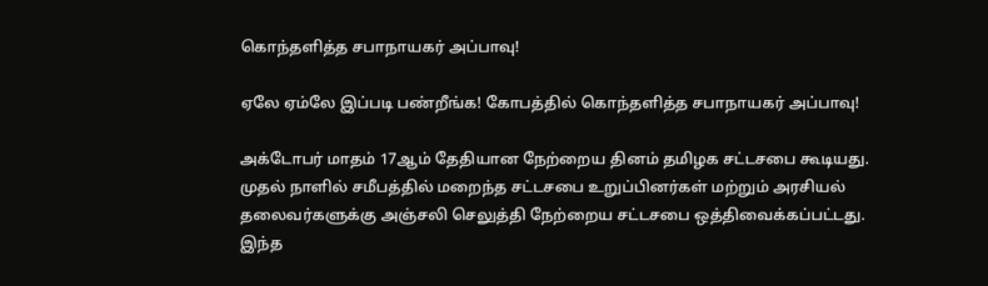கொந்தளித்த சபாநாயகர் அப்பாவு!

ஏலே ஏம்லே இப்படி பண்றீங்க! கோபத்தில் கொந்தளித்த சபாநாயகர் அப்பாவு!

அக்டோபர் மாதம் 17ஆம் தேதியான நேற்றைய தினம் தமிழக சட்டசபை கூடியது. முதல் நாளில் சமீபத்தில் மறைந்த சட்டசபை உறுப்பினர்கள் மற்றும் அரசியல் தலைவர்களுக்கு அஞ்சலி செலுத்தி நேற்றைய சட்டசபை ஒத்திவைக்கப்பட்டது. இந்த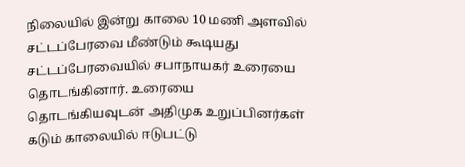நிலையில் இன்று காலை 10 மணி அளவில் சட்டப்பேரவை மீண்டும் கூடியது சட்டப்பேரவையில் சபாநாயகர் உரையை தொடங்கினார். உரையை தொடங்கியவுடன் அதிமுக உறுப்பினர்கள் கடும் காலையில் ஈடுபட்டு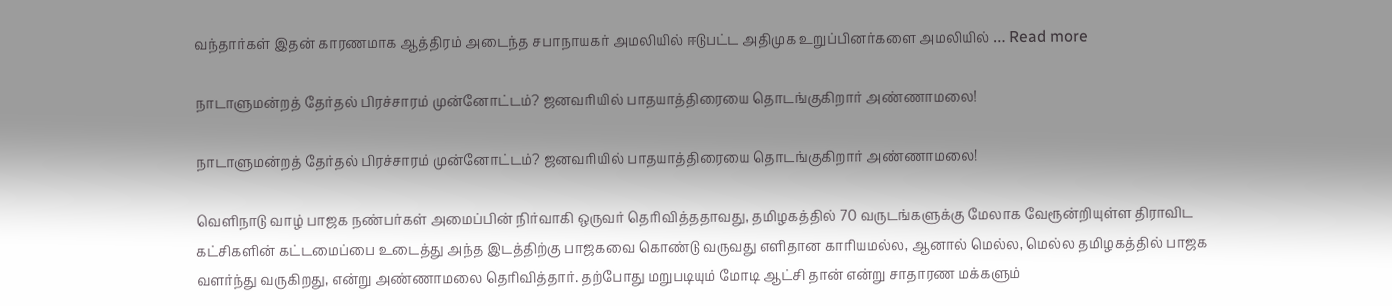வந்தார்கள் இதன் காரணமாக ஆத்திரம் அடைந்த சபாநாயகர் அமலியில் ஈடுபட்ட அதிமுக உறுப்பினர்களை அமலியில் … Read more

நாடாளுமன்றத் தேர்தல் பிரச்சாரம் முன்னோட்டம்? ஜனவரியில் பாதயாத்திரையை தொடங்குகிறார் அண்ணாமலை!

நாடாளுமன்றத் தேர்தல் பிரச்சாரம் முன்னோட்டம்? ஜனவரியில் பாதயாத்திரையை தொடங்குகிறார் அண்ணாமலை!

வெளிநாடு வாழ் பாஜக நண்பர்கள் அமைப்பின் நிர்வாகி ஒருவர் தெரிவித்ததாவது, தமிழகத்தில் 70 வருடங்களுக்கு மேலாக வேரூன்றியுள்ள திராவிட கட்சிகளின் கட்டமைப்பை உடைத்து அந்த இடத்திற்கு பாஜகவை கொண்டு வருவது எளிதான காரியமல்ல, ஆனால் மெல்ல, மெல்ல தமிழகத்தில் பாஜக வளர்ந்து வருகிறது, என்று அண்ணாமலை தெரிவித்தார். தற்போது மறுபடியும் மோடி ஆட்சி தான் என்று சாதாரண மக்களும்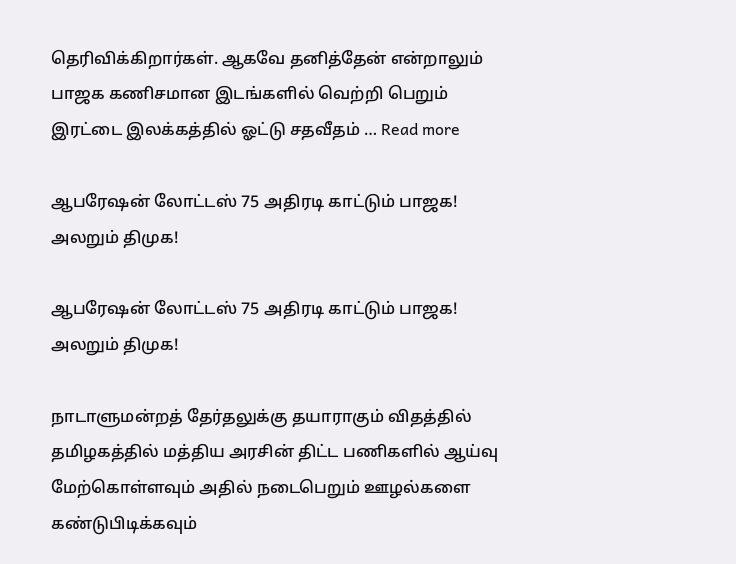தெரிவிக்கிறார்கள். ஆகவே தனித்தேன் என்றாலும் பாஜக கணிசமான இடங்களில் வெற்றி பெறும் இரட்டை இலக்கத்தில் ஓட்டு சதவீதம் … Read more

ஆபரேஷன் லோட்டஸ் 75 அதிரடி காட்டும் பாஜக! அலறும் திமுக!

ஆபரேஷன் லோட்டஸ் 75 அதிரடி காட்டும் பாஜக! அலறும் திமுக!

நாடாளுமன்றத் தேர்தலுக்கு தயாராகும் விதத்தில் தமிழகத்தில் மத்திய அரசின் திட்ட பணிகளில் ஆய்வு மேற்கொள்ளவும் அதில் நடைபெறும் ஊழல்களை கண்டுபிடிக்கவும்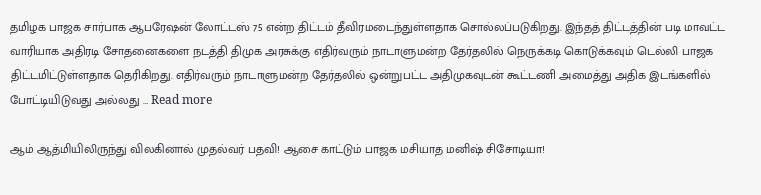தமிழக பாஜக சார்பாக ஆபரேஷன் லோட்டஸ் 75 என்ற திட்டம் தீவிரமடைந்துள்ளதாக சொல்லப்படுகிறது. இந்தத் திட்டத்தின் படி மாவட்ட வாரியாக அதிரடி சோதனைகளை நடத்தி திமுக அரசுக்கு எதிர்வரும் நாடாளுமன்ற தேர்தலில் நெருக்கடி கொடுக்கவும் டெல்லி பாஜக திட்டமிட்டுள்ளதாக தெரிகிறது. எதிர்வரும் நாடாளுமன்ற தேர்தலில் ஒன்றுபட்ட அதிமுகவுடன் கூட்டணி அமைத்து அதிக இடங்களில் போட்டியிடுவது அல்லது … Read more

ஆம் ஆத்மியிலிருந்து விலகினால் முதல்வர் பதவி! ஆசை காட்டும் பாஜக மசியாத மனிஷ் சிசோடியா!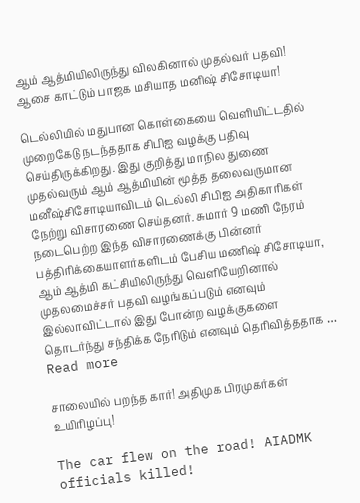ஆம் ஆத்மியிலிருந்து விலகினால் முதல்வர் பதவி! ஆசை காட்டும் பாஜக மசியாத மனிஷ் சிசோடியா!

டெல்லியில் மதுபான கொள்கையை வெளியிட்டதில் முறைகேடு நடந்ததாக சிபிஐ வழக்கு பதிவு செய்திருக்கிறது. இது குறித்து மாநில துணை முதல்வரும் ஆம் ஆத்மியின் மூத்த தலைவருமான மனீஷ்சிசோடியாவிடம் டெல்லி சிபிஐ அதிகாரிகள் நேற்று விசாரணை செய்தனர். சுமார் 9 மணி நேரம் நடைபெற்ற இந்த விசாரணைக்கு பின்னர் பத்திரிக்கையாளர்களிடம் பேசிய மணிஷ் சிசோடியா, ஆம் ஆத்மி கட்சியிலிருந்து வெளியேறினால் முதலமைச்சர் பதவி வழங்கப்படும் எனவும் இல்லாவிட்டால் இது போன்ற வழக்குகளை தொடர்ந்து சந்திக்க நேரிடும் எனவும் தெரிவித்ததாக … Read more

சாலையில் பறந்த கார்! அதிமுக பிரமுகர்கள் உயிரிழப்பு!

The car flew on the road! AIADMK officials killed!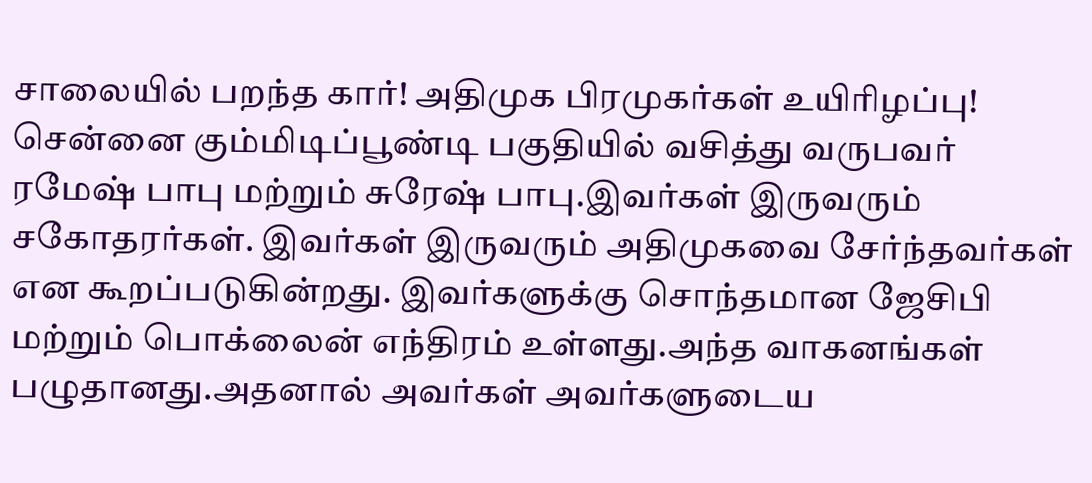சாலையில் பறந்த கார்! அதிமுக பிரமுகர்கள் உயிரிழப்பு! சென்னை கும்மிடிப்பூண்டி பகுதியில் வசித்து வருபவர் ரமேஷ் பாபு மற்றும் சுரேஷ் பாபு.இவர்கள் இருவரும் சகோதரர்கள். இவர்கள் இருவரும் அதிமுகவை சேர்ந்தவர்கள் என கூறப்படுகின்றது. இவர்களுக்கு சொந்தமான ஜேசிபி மற்றும் பொக்லைன் எந்திரம் உள்ளது.அந்த வாகனங்கள் பழுதானது.அதனால் அவர்கள் அவர்களுடைய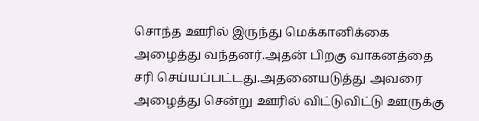சொந்த ஊரில் இருந்து மெக்கானிக்கை அழைத்து வந்தனர்.அதன் பிறகு வாகனத்தை சரி செய்யப்பட்டது.அதனையடுத்து அவரை அழைத்து சென்று ஊரில் விட்டுவிட்டு ஊருக்கு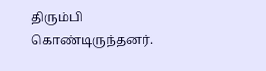திரும்பி கொண்டிருந்தனர்.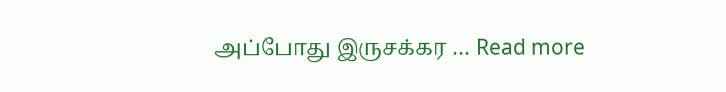அப்போது இருசக்கர … Read more